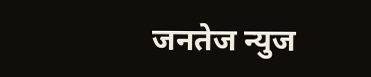जनतेज न्युज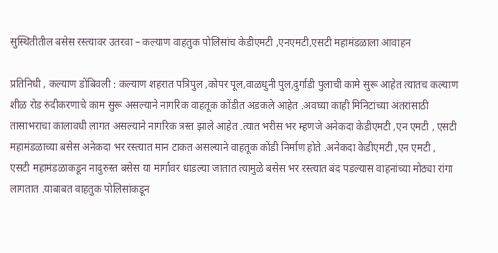सुस्थितीतील बसेस रस्त्यावर उतरवा – कल्याण वाहतुक पोलिसांच केडीएमटी ,एनएमटी,एसटी महामंडळाला आवाहन

प्रतिनिधी , कल्याण डोंबिवली : कल्याण शहरात पत्रिपुल ,कोपर पूल,वाळधुनी पुल,दुर्गाडी पुलाची कामे सुरू आहेत त्यातच कल्याण शीळ रोड रुंदीकरणाचे काम सुरू असल्याने नागरिक वाहतूक कोंडीत अडकले आहेत .अवघ्या काही मिनिटांच्या अंतरांसाठी तासाभराचा कालावधी लागत असल्याने नागरिक त्रस्त झाले आहेत .त्यात भरीस भर म्हणजे अनेकदा केडीएमटी ,एन एमटी , एसटी महामंडळाच्या बसेस अनेकदा भर रस्त्यात मान टाकत असल्याने वाहतूक कोंडी निर्माण होते .अनेकदा केडीएमटी ,एन एमटी , एसटी महामंडळाकडून नादुरुस्त बसेस या मार्गावर धाडल्या जातात त्यामुळे बसेस भर रस्त्यात बंद पडल्यास वाहनांच्या मोठ्या रांगा लागतात .याबाबत वाहतुक पोलिसांकडून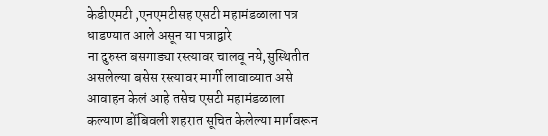केडीएमटी ,एनएमटीसह एसटी महामंडळाला पत्र धाडण्यात आले असून या पत्राद्वारे
ना दुरुस्त बसगाड्या रस्त्यावर चालवू नये,सुस्थितीत असलेल्या बसेस रस्त्यावर मार्गी लावाव्यात असे आवाहन केलं आहे तसेच एसटी महामंडळाला कल्याण डोंबिवली शहरात सूचित केलेल्या मार्गवरून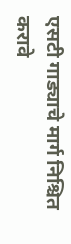एसटी गाड्याचे मार्ग निश्चित करावे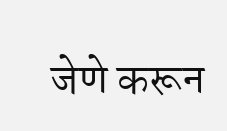जेणे करून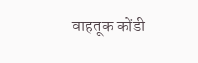वाहतूक कोंडी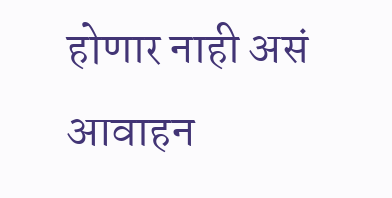होणार नाही असं आवाहन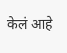केलं आहे